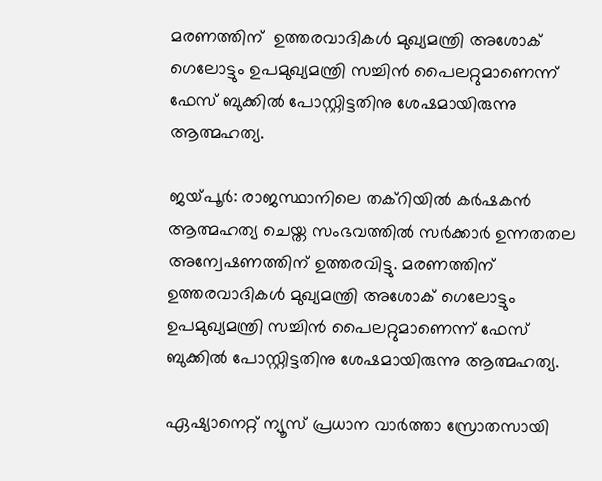മരണത്തിന്  ഉത്തരവാദികൾ മുഖ്യമന്ത്രി അശോക് ഗെലോട്ടും ഉപമുഖ്യമന്ത്രി സച്ചിൻ പൈലറ്റുമാണെന്ന് ഫേസ് ബുക്കിൽ പോസ്റ്റിട്ടതിനു ശേഷമായിരുന്നു  ആത്മഹത്യ.

ജയ്‍പൂര്‍: രാജസ്ഥാനിലെ തക്റിയില്‍ കര്‍ഷകന്‍ ആത്മഹത്യ ചെയ്ത സംഭവത്തില്‍ സര്‍ക്കാര്‍ ഉന്നതതല അന്വേഷണത്തിന് ഉത്തരവിട്ടു. മരണത്തിന് ഉത്തരവാദികൾ മുഖ്യമന്ത്രി അശോക് ഗെലോട്ടും ഉപമുഖ്യമന്ത്രി സച്ചിൻ പൈലറ്റുമാണെന്ന് ഫേസ് ബുക്കിൽ പോസ്റ്റിട്ടതിനു ശേഷമായിരുന്നു ആത്മഹത്യ.

ഏഷ്യാനെറ്റ് ന്യൂസ് പ്രധാന വാർത്താ സ്രോതസായി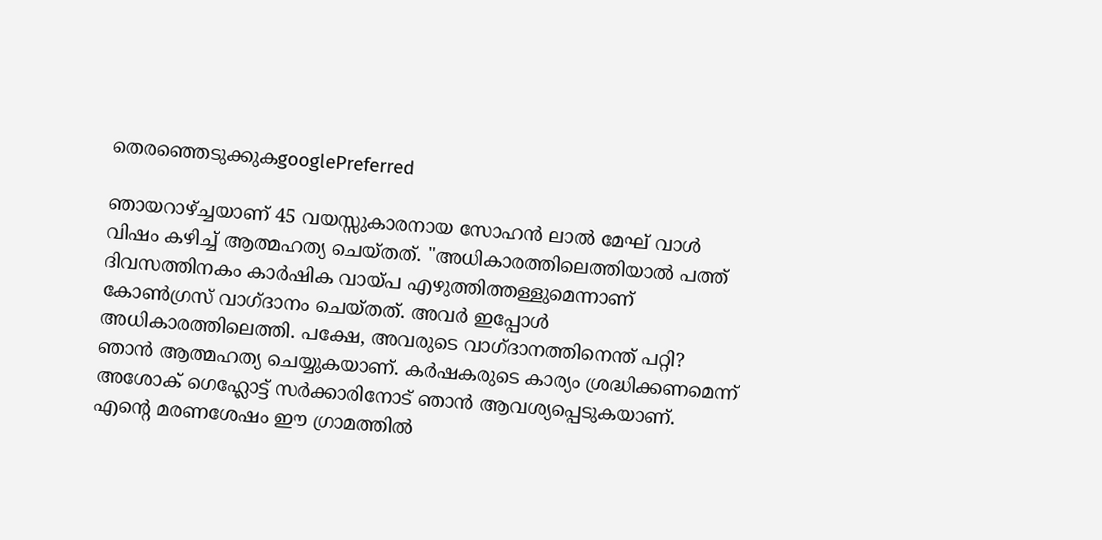തെരഞ്ഞെടുക്കുകgooglePreferred

ഞായറാഴ്ച്ചയാണ് 45 വയസ്സുകാരനായ സോഹൻ ലാൽ മേഘ് വാള്‍ വിഷം കഴിച്ച് ആത്മഹത്യ ചെയ്തത്. "അധികാരത്തിലെത്തിയാല്‍ പത്ത് ദിവസത്തിനകം കാര്‍ഷിക വായ്പ എഴുത്തിത്തള്ളുമെന്നാണ് കോണ്‍ഗ്രസ് വാഗ്ദാനം ചെയ്തത്. അവര്‍ ഇപ്പോള്‍ അധികാരത്തിലെത്തി. പക്ഷേ, അവരുടെ വാഗ്ദാനത്തിനെന്ത് പറ്റി? ഞാന്‍ ആത്മഹത്യ ചെയ്യുകയാണ്. കര്‍ഷകരുടെ കാര്യം ശ്രദ്ധിക്കണമെന്ന് അശോക് ഗെഹ്ലോട്ട് സര്‍ക്കാരിനോട് ഞാന്‍ ആവശ്യപ്പെടുകയാണ്. എന്‍റെ മരണശേഷം ഈ ഗ്രാമത്തില്‍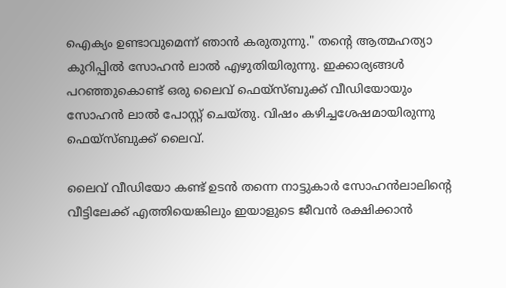ഐക്യം ഉണ്ടാവുമെന്ന് ഞാന്‍ കരുതുന്നു." തന്‍റെ ആത്മഹത്യാ കുറിപ്പില്‍ സോഹന്‍ ലാല്‍ എഴുതിയിരുന്നു. ഇക്കാര്യങ്ങള്‍ പറഞ്ഞുകൊണ്ട് ഒരു ലൈവ് ഫെയ്സ്ബുക്ക് വീഡിയോയും സോഹന്‍ ലാല്‍ പോസ്റ്റ് ചെയ്തു. വിഷം കഴിച്ചശേഷമായിരുന്നു ഫെയ്സ്ബുക്ക് ലൈവ്.

ലൈവ് വീഡിയോ കണ്ട് ഉടന്‍ തന്നെ നാട്ടുകാര്‍ സോഹന്‍ലാലിന്‍റെ വീട്ടിലേക്ക് എത്തിയെങ്കിലും ഇയാളുടെ ജീവന്‍ രക്ഷിക്കാന്‍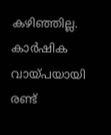കഴിഞ്ഞില്ല. കാര്‍ഷിക വായ്പയായി രണ്ട്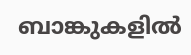ബാങ്കുകളില്‍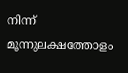നിന്ന് മൂന്നുലക്ഷത്തോളം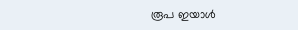രൂപ ഇയാള്‍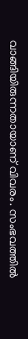വാങ്ങിയിരുന്നതായാണ് വിവരം. സംഭവത്തില്‍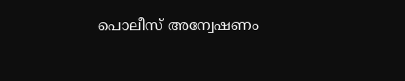പൊലീസ് അന്വേഷണം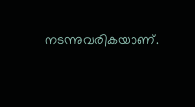നടന്നുവരികയാണ്.